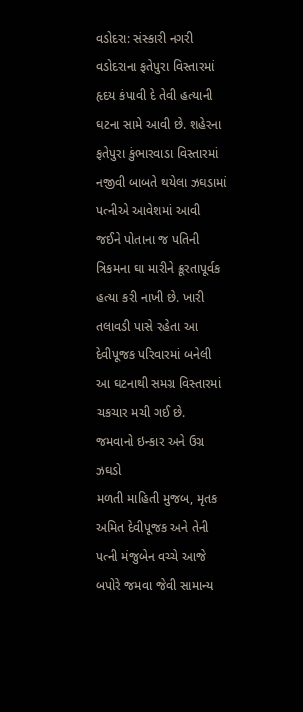વડોદરા: સંસ્કારી નગરી વડોદરાના ફતેપુરા વિસ્તારમાં હૃદય કંપાવી દે તેવી હત્યાની ઘટના સામે આવી છે. શહેરના ફતેપુરા કુંભારવાડા વિસ્તારમાં નજીવી બાબતે થયેલા ઝઘડામાં પત્નીએ આવેશમાં આવી જઈને પોતાના જ પતિની ત્રિકમના ઘા મારીને ક્રૂરતાપૂર્વક હત્યા કરી નાખી છે. ખારી તલાવડી પાસે રહેતા આ દેવીપૂજક પરિવારમાં બનેલી આ ઘટનાથી સમગ્ર વિસ્તારમાં ચકચાર મચી ગઈ છે.
જમવાનો ઇન્કાર અને ઉગ્ર ઝઘડો
મળતી માહિતી મુજબ, મૃતક અમિત દેવીપૂજક અને તેની પત્ની મંજુબેન વચ્ચે આજે બપોરે જમવા જેવી સામાન્ય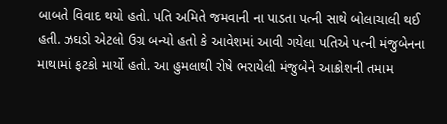બાબતે વિવાદ થયો હતો. પતિ અમિતે જમવાની ના પાડતા પત્ની સાથે બોલાચાલી થઈ હતી. ઝઘડો એટલો ઉગ્ર બન્યો હતો કે આવેશમાં આવી ગયેલા પતિએ પત્ની મંજુબેનના માથામાં ફટકો માર્યો હતો. આ હુમલાથી રોષે ભરાયેલી મંજુબેને આક્રોશની તમામ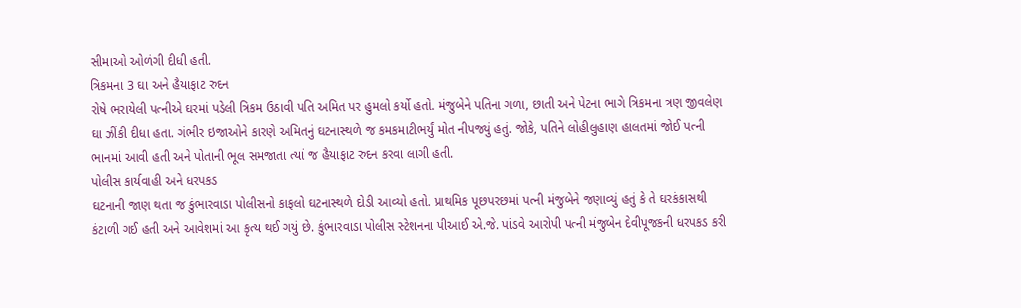સીમાઓ ઓળંગી દીધી હતી.
ત્રિકમના 3 ઘા અને હૈયાફાટ રુદન
રોષે ભરાયેલી પત્નીએ ઘરમાં પડેલી ત્રિકમ ઉઠાવી પતિ અમિત પર હુમલો કર્યો હતો. મંજુબેને પતિના ગળા, છાતી અને પેટના ભાગે ત્રિકમના ત્રણ જીવલેણ ઘા ઝીંકી દીધા હતા. ગંભીર ઇજાઓને કારણે અમિતનું ઘટનાસ્થળે જ કમકમાટીભર્યું મોત નીપજ્યું હતું. જોકે, પતિને લોહીલુહાણ હાલતમાં જોઈ પત્ની ભાનમાં આવી હતી અને પોતાની ભૂલ સમજાતા ત્યાં જ હૈયાફાટ રુદન કરવા લાગી હતી.
પોલીસ કાર્યવાહી અને ધરપકડ
ઘટનાની જાણ થતા જ કુંભારવાડા પોલીસનો કાફલો ઘટનાસ્થળે દોડી આવ્યો હતો. પ્રાથમિક પૂછપરછમાં પત્ની મંજુબેને જણાવ્યું હતું કે તે ઘરકંકાસથી કંટાળી ગઈ હતી અને આવેશમાં આ કૃત્ય થઈ ગયું છે. કુંભારવાડા પોલીસ સ્ટેશનના પીઆઈ એ.જે. પાંડવે આરોપી પત્ની મંજુબેન દેવીપૂજકની ધરપકડ કરી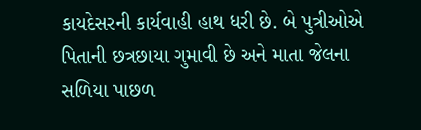કાયદેસરની કાર્યવાહી હાથ ધરી છે. બે પુત્રીઓએ પિતાની છત્રછાયા ગુમાવી છે અને માતા જેલના સળિયા પાછળ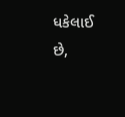ધકેલાઈ છે,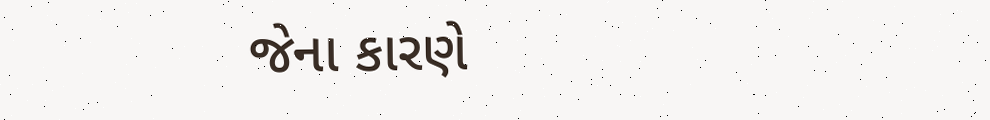જેના કારણે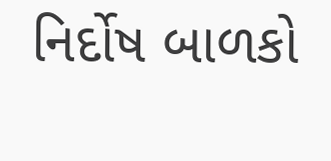નિર્દોષ બાળકો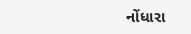નોંધારા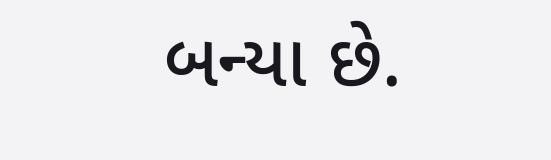બન્યા છે.